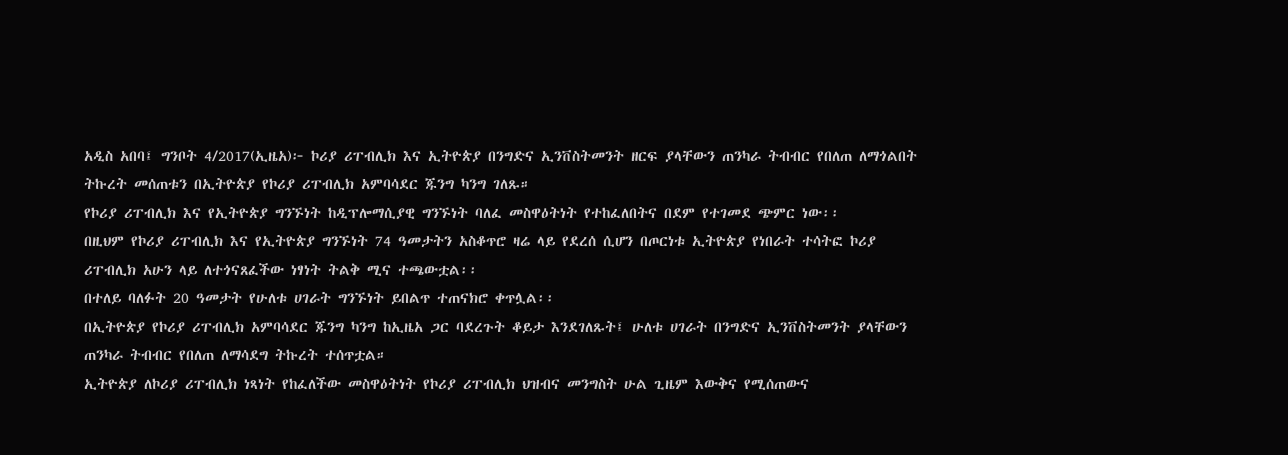አዲስ አበባ፤ ግንቦት 4/2017(ኢዜአ)፦ ኮሪያ ሪፐብሊክ እና ኢትዮጵያ በንግድና ኢንቨስትመንት ዘርፍ ያላቸውን ጠንካራ ትብብር የበለጠ ለማጎልበት ትኩረት መሰጠቱን በኢትዮጵያ የኮሪያ ሪፐብሊክ አምባሳደር ጁንግ ካንግ ገለጹ።
የኮሪያ ሪፐብሊክ እና የኢትዮጵያ ግንኙነት ከዲፕሎማሲያዊ ግንኙነት ባለፈ መስዋዕትነት የተከፈለበትና በደም የተገመደ ጭምር ነው፡፡
በዚህም የኮሪያ ሪፐብሊክ እና የኢትዮጵያ ግንኙነት 74 ዓመታትን አስቆጥሮ ዛሬ ላይ የደረሰ ሲሆን በጦርነቱ ኢትዮጵያ የነበራት ተሳትፎ ኮሪያ ሪፐብሊክ አሁን ላይ ለተጎናጸፈችው ነፃነት ትልቅ ሚና ተጫውቷል፡፡
በተለይ ባለፉት 20 ዓመታት የሁለቱ ሀገራት ግንኙነት ይበልጥ ተጠናክሮ ቀጥሏል፡፡
በኢትዮጵያ የኮሪያ ሪፐብሊክ አምባሳደር ጁንግ ካንግ ከኢዜአ ጋር ባደረጉት ቆይታ እንደገለጹት፤ ሁለቱ ሀገራት በንግድና ኢንቨስትመንት ያላቸውን ጠንካራ ትብብር የበለጠ ለማሳደግ ትኩረት ተሰጥቷል።
ኢትዮጵያ ለኮሪያ ሪፐብሊክ ነጻነት የከፈለችው መስዋዕትነት የኮሪያ ሪፐብሊክ ህዝብና መንግስት ሁል ጊዜም እውቅና የሚሰጠውና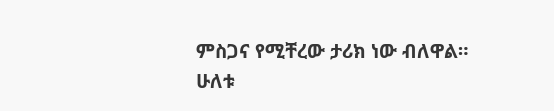ምስጋና የሚቸረው ታሪክ ነው ብለዋል።
ሁለቱ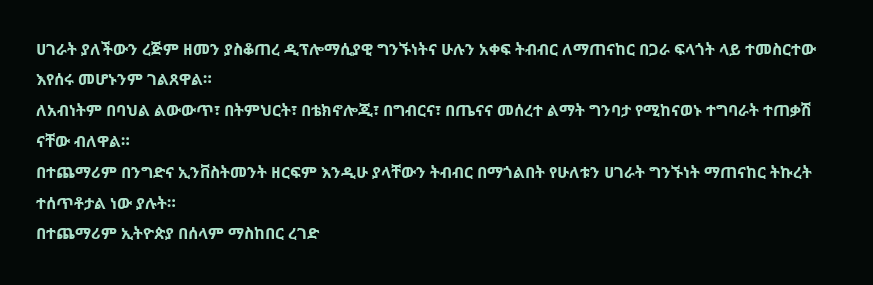ሀገራት ያለችውን ረጅም ዘመን ያስቆጠረ ዲፕሎማሲያዊ ግንኙነትና ሁሉን አቀፍ ትብብር ለማጠናከር በጋራ ፍላጎት ላይ ተመስርተው እየሰሩ መሆኑንም ገልጸዋል።
ለአብነትም በባህል ልውውጥ፣ በትምህርት፣ በቴክኖሎጂ፣ በግብርና፣ በጤናና መሰረተ ልማት ግንባታ የሚከናወኑ ተግባራት ተጠቃሽ ናቸው ብለዋል።
በተጨማሪም በንግድና ኢንቨስትመንት ዘርፍም እንዲሁ ያላቸውን ትብብር በማጎልበት የሁለቱን ሀገራት ግንኙነት ማጠናከር ትኩረት ተሰጥቶታል ነው ያሉት።
በተጨማሪም ኢትዮጵያ በሰላም ማስከበር ረገድ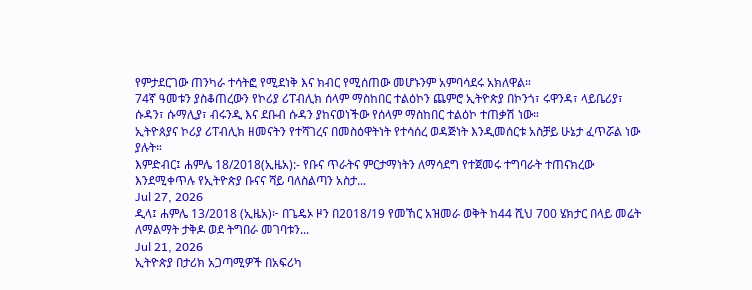የምታደርገው ጠንካራ ተሳትፎ የሚደነቅ እና ክብር የሚሰጠው መሆኑንም አምባሳደሩ አክለዋል።
74ኛ ዓመቱን ያስቆጠረውን የኮሪያ ሪፐብሊክ ሰላም ማስከበር ተልዕኮን ጨምሮ ኢትዮጵያ በኮንጎ፣ ሩዋንዳ፣ ላይቤሪያ፣ ሱዳን፣ ሱማሊያ፣ ብሩንዲ እና ደቡብ ሱዳን ያከናወነችው የሰላም ማስከበር ተልዕኮ ተጠቃሽ ነው።
ኢትዮጰያና ኮሪያ ሪፐብሊክ ዘመናትን የተሻገረና በመስዕዋትነት የተሳሰረ ወዳጅነት እንዲመሰርቱ አስቻይ ሁኔታ ፈጥሯል ነው ያሉት።
እምድብር፤ ሐምሌ 18/2018(ኢዜአ):- የቡና ጥራትና ምርታማነትን ለማሳደግ የተጀመሩ ተግባራት ተጠናክረው እንደሚቀጥሉ የኢትዮጵያ ቡናና ሻይ ባለስልጣን አስታ...
Jul 27, 2026
ዲላ፤ ሐምሌ 13/2018 (ኢዜአ)፦ በጌዴኦ ዞን በ2018/19 የመኸር አዝመራ ወቅት ከ44 ሺህ 700 ሄክታር በላይ መሬት ለማልማት ታቅዶ ወደ ትግበራ መገባቱን...
Jul 21, 2026
ኢትዮጵያ በታሪክ አጋጣሚዎች በአፍሪካ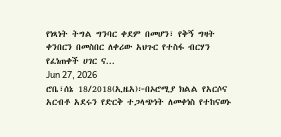የነጻነት ትግል ግንባር ቀደም በመሆን፣ የቅኝ ግዛት ቀንበርን በመስበር ለቀሪው አህጉር የተስፋ ብርሃን የፈነጠቀች ሀገር ና...
Jun 27, 2026
ሮቤ፣ሰኔ 18/2018(ኢዜአ)፦በኦሮሚያ ክልል የአርሶና አርብቶ አደሩን የድርቅ ተጋላጭነት ለመቀነስ የተከናወኑ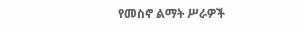የመስኖ ልማት ሥራዎች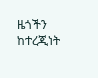ዜጎችን ከተረጂነት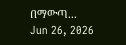በማውጣ...
Jun 26, 2026